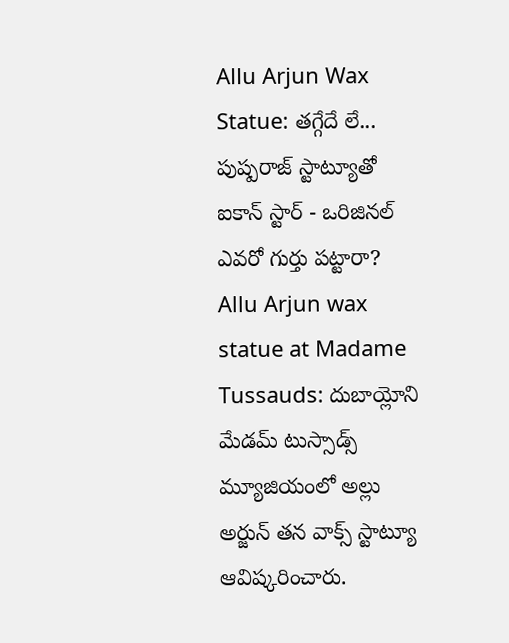Allu Arjun Wax Statue: తగ్గేదే లే... పుష్పరాజ్ స్టాట్యూతో ఐకాన్ స్టార్ - ఒరిజినల్ ఎవరో గుర్తు పట్టారా?
Allu Arjun wax statue at Madame Tussauds: దుబాయ్లోని మేడమ్ టుస్సాడ్స్ మ్యూజియంలో అల్లు అర్జున్ తన వాక్స్ స్టాట్యూ ఆవిష్కరించారు.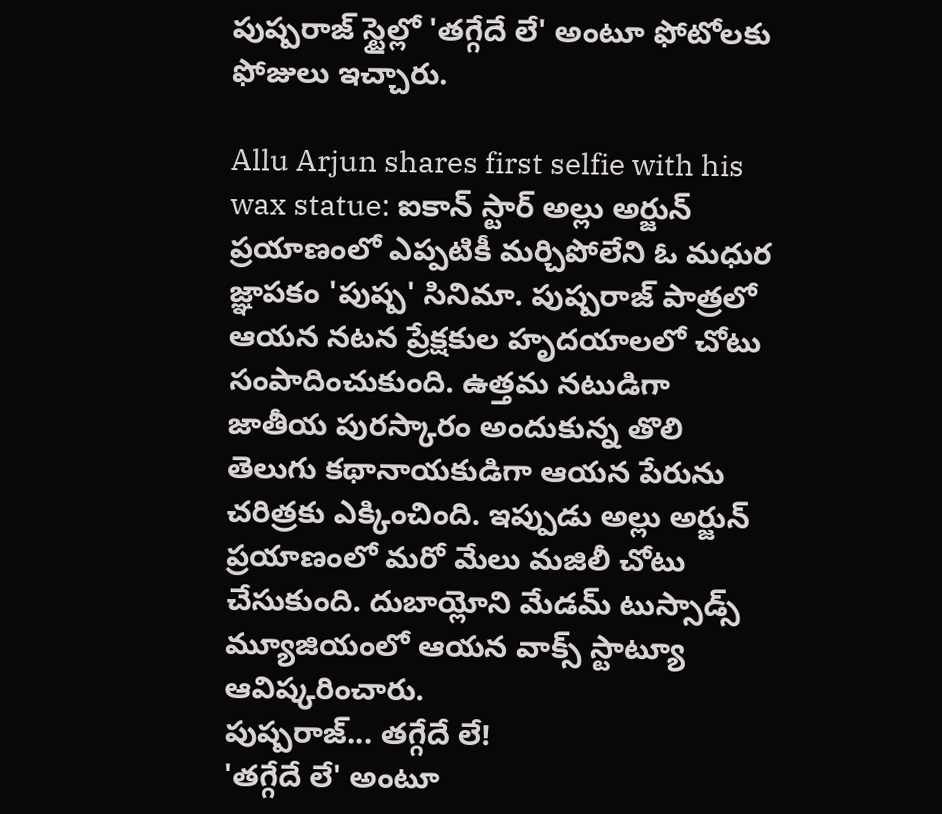పుష్పరాజ్ స్టైల్లో 'తగ్గేదే లే' అంటూ ఫోటోలకు ఫోజులు ఇచ్చారు.

Allu Arjun shares first selfie with his wax statue: ఐకాన్ స్టార్ అల్లు అర్జున్ ప్రయాణంలో ఎప్పటికీ మర్చిపోలేని ఓ మధుర జ్ఞాపకం 'పుష్ప' సినిమా. పుష్పరాజ్ పాత్రలో ఆయన నటన ప్రేక్షకుల హృదయాలలో చోటు సంపాదించుకుంది. ఉత్తమ నటుడిగా జాతీయ పురస్కారం అందుకున్న తొలి తెలుగు కథానాయకుడిగా ఆయన పేరును చరిత్రకు ఎక్కించింది. ఇప్పుడు అల్లు అర్జున్ ప్రయాణంలో మరో మేలు మజిలీ చోటు చేసుకుంది. దుబాయ్లోని మేడమ్ టుస్సాడ్స్ మ్యూజియంలో ఆయన వాక్స్ స్టాట్యూ ఆవిష్కరించారు.
పుష్పరాజ్... తగ్గేదే లే!
'తగ్గేదే లే' అంటూ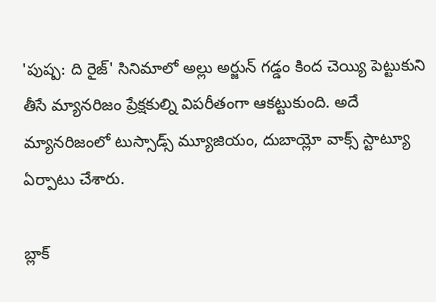'పుష్ప: ది రైజ్' సినిమాలో అల్లు అర్జున్ గడ్డం కింద చెయ్యి పెట్టుకుని తీసే మ్యానరిజం ప్రేక్షకుల్ని విపరీతంగా ఆకట్టుకుంది. అదే మ్యానరిజంలో టుస్సాడ్స్ మ్యూజియం, దుబాయ్లో వాక్స్ స్టాట్యూ ఏర్పాటు చేశారు.

బ్లాక్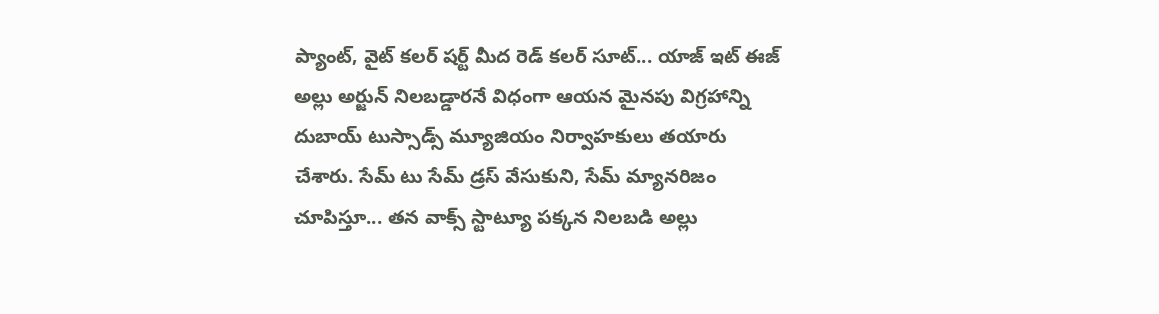ప్యాంట్, వైట్ కలర్ షర్ట్ మీద రెడ్ కలర్ సూట్... యాజ్ ఇట్ ఈజ్ అల్లు అర్జున్ నిలబడ్డారనే విధంగా ఆయన మైనపు విగ్రహాన్ని దుబాయ్ టుస్సాడ్స్ మ్యూజియం నిర్వాహకులు తయారు చేశారు. సేమ్ టు సేమ్ డ్రస్ వేసుకుని, సేమ్ మ్యానరిజం చూపిస్తూ... తన వాక్స్ స్టాట్యూ పక్కన నిలబడి అల్లు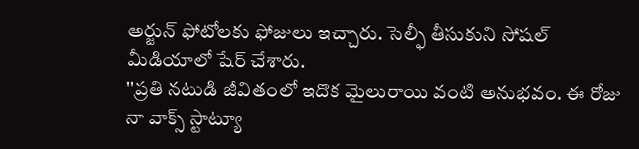అర్జున్ ఫోటోలకు ఫోజులు ఇచ్చారు. సెల్ఫీ తీసుకుని సోషల్ మీడియాలో షేర్ చేశారు.
''ప్రతి నటుడి జీవితంలో ఇదొక మైలురాయి వంటి అనుభవం. ఈ రోజు నా వాక్స్ స్టాట్యూ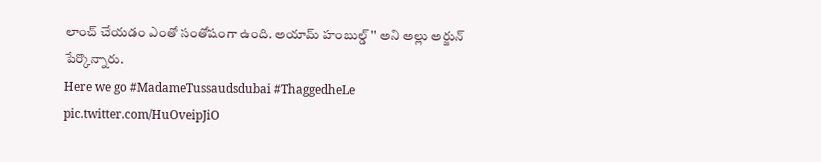లాంచ్ చేయడం ఎంతో సంతోషంగా ఉంది. అయామ్ హంబుల్డ్'' అని అల్లు అర్జున్ పేర్కొన్నారు.
Here we go #MadameTussaudsdubai #ThaggedheLe pic.twitter.com/HuOveipJiO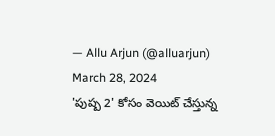— Allu Arjun (@alluarjun) March 28, 2024
'పుష్ప 2' కోసం వెయిట్ చేస్తున్న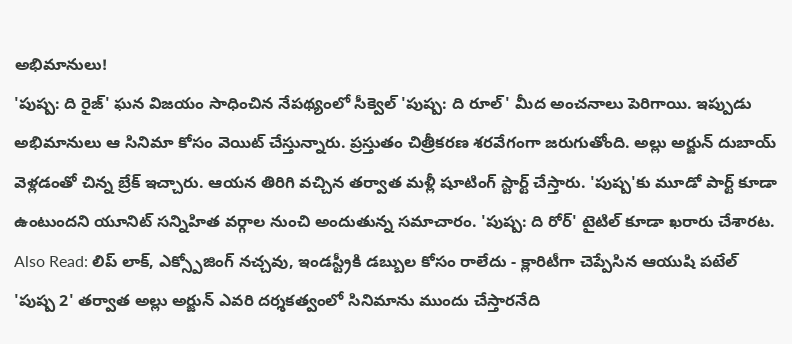అభిమానులు!
'పుష్ప: ది రైజ్' ఘన విజయం సాధించిన నేపథ్యంలో సీక్వెల్ 'పుష్ప: ది రూల్' మీద అంచనాలు పెరిగాయి. ఇప్పుడు అభిమానులు ఆ సినిమా కోసం వెయిట్ చేస్తున్నారు. ప్రస్తుతం చిత్రీకరణ శరవేగంగా జరుగుతోంది. అల్లు అర్జున్ దుబాయ్ వెళ్లడంతో చిన్న బ్రేక్ ఇచ్చారు. ఆయన తిరిగి వచ్చిన తర్వాత మళ్లీ షూటింగ్ స్టార్ట్ చేస్తారు. 'పుష్ప'కు మూడో పార్ట్ కూడా ఉంటుందని యూనిట్ సన్నిహిత వర్గాల నుంచి అందుతున్న సమాచారం. 'పుష్ప: ది రోర్' టైటిల్ కూడా ఖరారు చేశారట.
Also Read: లిప్ లాక్, ఎక్స్పోజింగ్ నచ్చవు, ఇండస్ట్రీకి డబ్బుల కోసం రాలేదు - క్లారిటీగా చెప్పేసిన ఆయుషి పటేల్
'పుష్ప 2' తర్వాత అల్లు అర్జున్ ఎవరి దర్శకత్వంలో సినిమాను ముందు చేస్తారనేది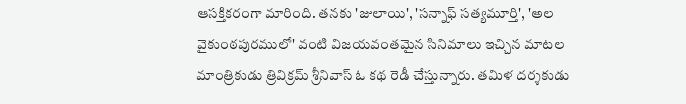ఆసక్తికరంగా మారింది. తనకు 'జులాయి', 'సన్నాఫ్ సత్యమూర్తి', 'అల వైకుంఠపురములో' వంటి విజయవంతమైన సినిమాలు ఇచ్చిన మాటల మాంత్రికుడు త్రివిక్రమ్ శ్రీనివాస్ ఓ కథ రెడీ చేస్తున్నారు. తమిళ దర్శకుడు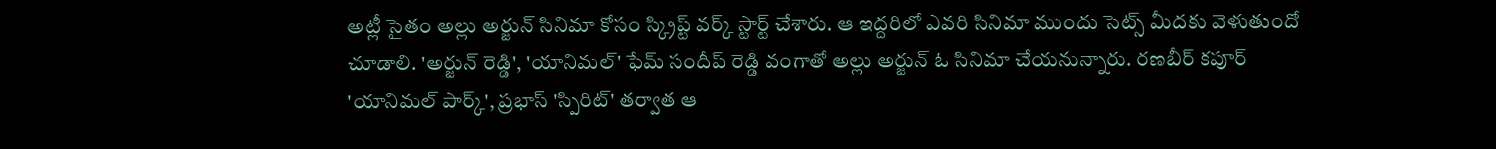అట్లీ సైతం అల్లు అర్జున్ సినిమా కోసం స్క్రిప్ట్ వర్క్ స్టార్ట్ చేశారు. ఆ ఇద్దరిలో ఎవరి సినిమా ముందు సెట్స్ మీదకు వెళుతుందో చూడాలి. 'అర్జున్ రెడ్డి', 'యానిమల్' ఫేమ్ సందీప్ రెడ్డి వంగాతో అల్లు అర్జున్ ఓ సినిమా చేయనున్నారు. రణబీర్ కపూర్ 'యానిమల్ పార్క్', ప్రభాస్ 'స్పిరిట్' తర్వాత ఆ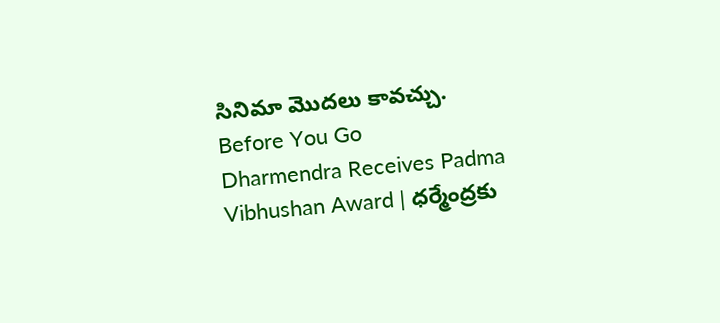సినిమా మొదలు కావచ్చు.
Before You Go
Dharmendra Receives Padma Vibhushan Award | ధర్మేంద్రకు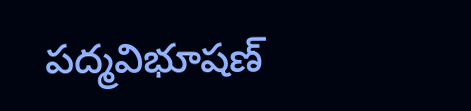పద్మవిభూషణ్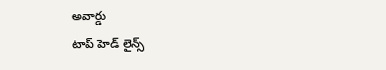అవార్డు
టాప్ హెడ్ లైన్స్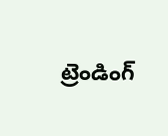ట్రెండింగ్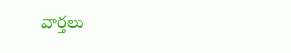వార్తలు